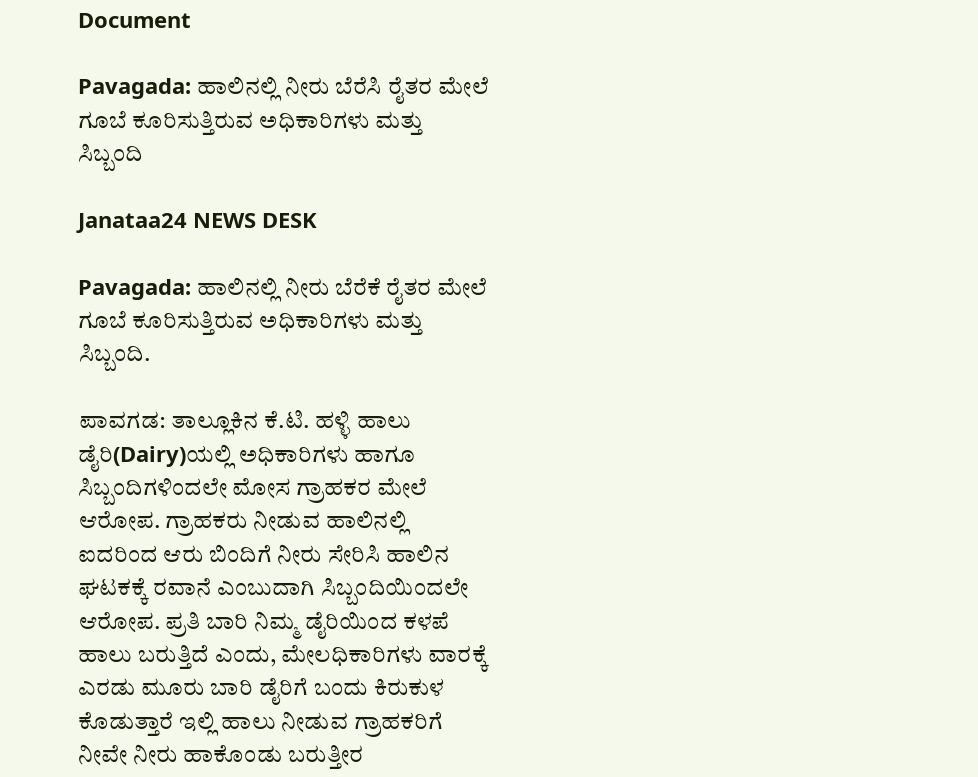Document

Pavagada: ಹಾಲಿನಲ್ಲಿ ನೀರು ಬೆರೆಸಿ ರೈತರ ಮೇಲೆ ಗೂಬೆ ಕೂರಿಸುತ್ತಿರುವ ಅಧಿಕಾರಿಗಳು ಮತ್ತು ಸಿಬ್ಬಂದಿ

Janataa24 NEWS DESK

Pavagada: ಹಾಲಿನಲ್ಲಿ ನೀರು ಬೆರೆಕೆ ರೈತರ ಮೇಲೆ ಗೂಬೆ ಕೂರಿಸುತ್ತಿರುವ ಅಧಿಕಾರಿಗಳು ಮತ್ತು ಸಿಬ್ಬಂದಿ.

ಪಾವಗಡ: ತಾಲ್ಲೂಕಿನ ಕೆ.ಟಿ. ಹಳ್ಳಿ ಹಾಲು ಡೈರಿ(Dairy)ಯಲ್ಲಿ ಅಧಿಕಾರಿಗಳು ಹಾಗೂ ಸಿಬ್ಬಂದಿಗಳಿಂದಲೇ ಮೋಸ ಗ್ರಾಹಕರ ಮೇಲೆ ಆರೋಪ. ಗ್ರಾಹಕರು ನೀಡುವ ಹಾಲಿನಲ್ಲಿ ಐದರಿಂದ ಆರು ಬಿಂದಿಗೆ ನೀರು ಸೇರಿಸಿ ಹಾಲಿನ ಘಟಕಕ್ಕೆ ರವಾನೆ ಎಂಬುದಾಗಿ ಸಿಬ್ಬಂದಿಯಿಂದಲೇ ಆರೋಪ. ಪ್ರತಿ ಬಾರಿ ನಿಮ್ಮ ಡೈರಿಯಿಂದ ಕಳಪೆ ಹಾಲು ಬರುತ್ತಿದೆ ಎಂದು, ಮೇಲಧಿಕಾರಿಗಳು ವಾರಕ್ಕೆ ಎರಡು ಮೂರು ಬಾರಿ ಡೈರಿಗೆ ಬಂದು ಕಿರುಕುಳ ಕೊಡುತ್ತಾರೆ ಇಲ್ಲಿ ಹಾಲು ನೀಡುವ ಗ್ರಾಹಕರಿಗೆ ನೀವೇ ನೀರು ಹಾಕೊಂಡು ಬರುತ್ತೀರ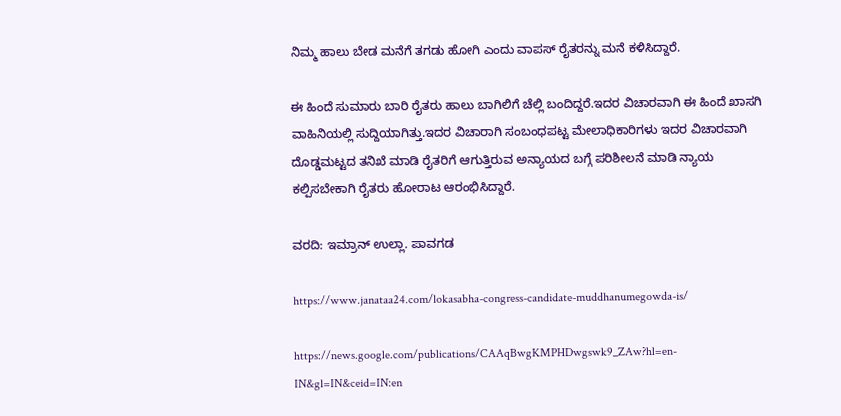ನಿಮ್ಮ ಹಾಲು ಬೇಡ ಮನೆಗೆ ತಗಡು ಹೋಗಿ ಎಂದು ವಾಪಸ್ ರೈತರನ್ನು ಮನೆ ಕಳಿಸಿದ್ದಾರೆ.

ಈ ಹಿಂದೆ ಸುಮಾರು ಬಾರಿ ರೈತರು ಹಾಲು ಬಾಗಿಲಿಗೆ ಚೆಲ್ಲಿ ಬಂದಿದ್ದರೆ.ಇದರ ವಿಚಾರವಾಗಿ ಈ ಹಿಂದೆ ಖಾಸಗಿ ವಾಹಿನಿಯಲ್ಲಿ ಸುದ್ದಿಯಾಗಿತ್ತು.ಇದರ ವಿಚಾರಾಗಿ ಸಂಬಂಧಪಟ್ಟ ಮೇಲಾಧಿಕಾರಿಗಳು ಇದರ ವಿಚಾರವಾಗಿ ದೊಡ್ಡಮಟ್ಟದ ತನಿಖೆ ಮಾಡಿ ರೈತರಿಗೆ ಆಗುತ್ತಿರುವ ಅನ್ಯಾಯದ ಬಗ್ಗೆ ಪರಿಶೀಲನೆ ಮಾಡಿ ನ್ಯಾಯ ಕಲ್ಪಿಸಬೇಕಾಗಿ ರೈತರು ಹೋರಾಟ ಆರಂಭಿಸಿದ್ದಾರೆ.

ವರದಿ: ಇಮ್ರಾನ್ ಉಲ್ಲಾ. ಪಾವಗಡ

https://www.janataa24.com/lokasabha-congress-candidate-muddhanumegowda-is/

https://news.google.com/publications/CAAqBwgKMPHDwgswk9_ZAw?hl=en-IN&gl=IN&ceid=IN:en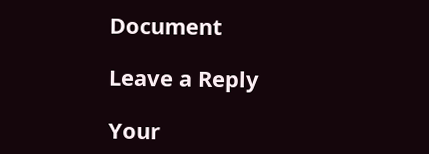Document

Leave a Reply

Your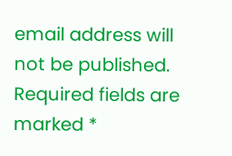email address will not be published. Required fields are marked *